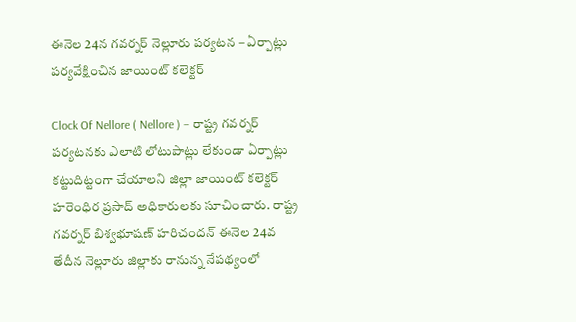ఈనెల 24న గవర్నర్ నెల్లూరు పర్యటన – ఏర్పాట్లు పర్యవేక్షించిన జాయింట్ కలెక్టర్

Clock Of Nellore ( Nellore ) – రాష్ట్ర గవర్నర్ పర్యటనకు ఎలాటి లోటుపాట్లు లేకుండా ఏర్పాట్లు కట్టుదిట్టంగా చేయాలని జిల్లా జాయింట్ కలెక్టర్ హరెంధిర ప్రసాద్ అధికారులకు సూచించారు. రాష్ట్ర గవర్నర్ బిశ్వభూషణ్ హరిచందన్ ఈనెల 24వ తేదీన నెల్లూరు జిల్లాకు రానున్న నేపథ్యంలో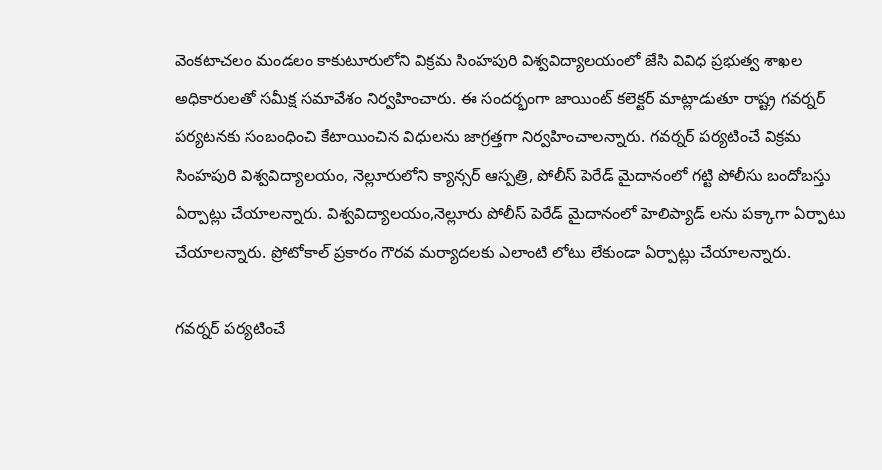వెంకటాచలం మండలం కాకుటూరులోని విక్రమ సింహపురి విశ్వవిద్యాలయంలో జేసి వివిధ ప్రభుత్వ శాఖల అధికారులతో సమీక్ష సమావేశం నిర్వహించారు. ఈ సందర్భంగా జాయింట్ కలెక్టర్ మాట్లాడుతూ రాష్ట్ర గవర్నర్ పర్యటనకు సంబంధించి కేటాయించిన విధులను జాగ్రత్తగా నిర్వహించాలన్నారు. గవర్నర్ పర్యటించే విక్రమ సింహపురి విశ్వవిద్యాలయం, నెల్లూరులోని క్యాన్సర్ ఆస్పత్రి, పోలీస్ పెరేడ్ మైదానంలో గట్టి పోలీసు బందోబస్తు ఏర్పాట్లు చేయాలన్నారు. విశ్వవిద్యాలయం,నెల్లూరు పోలీస్ పెరేడ్ మైదానంలో హెలిప్యాడ్ లను పక్కాగా ఏర్పాటు చేయాలన్నారు. ప్రోటోకాల్ ప్రకారం గౌరవ మర్యాదలకు ఎలాంటి లోటు లేకుండా ఏర్పాట్లు చేయాలన్నారు.

గవర్నర్ పర్యటించే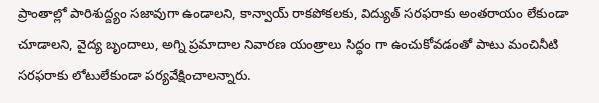ప్రాంతాల్లో పారిశుద్ద్యం సజావుగా ఉండాలని, కాన్వాయ్ రాకపోకలకు, విద్యుత్ సరఫరాకు అంతరాయం లేకుండా చూడాలని, వైద్య బృందాలు, అగ్ని ప్రమాదాల నివారణ యంత్రాలు సిద్ధం గా ఉంచుకోవడంతో పాటు మంచినీటి సరఫరాకు లోటులేకుండా పర్యవేక్షించాలన్నారు.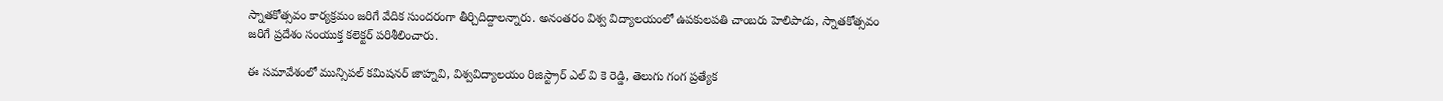స్నాతకోత్సవం కార్యక్రమం జరిగే వేదిక సుందరంగా తీర్చిదిద్దాలన్నారు. అనంతరం విశ్వ విద్యాలయంలో ఉపకులపతి చాంబరు హెలిపాడు, స్నాతకోత్సవం జరిగే ప్రదేశం సంయుక్త కలెక్టర్ పరిశీలించారు.

ఈ సమావేశంలో మున్సిపల్ కమిషనర్ జాహ్నవి, విశ్వవిద్యాలయం రిజిస్ట్రార్ ఎల్ వి కె రెడ్డి, తెలుగు గంగ ప్రత్యేక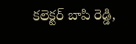కలెక్టర్ బాపి రెడ్డి,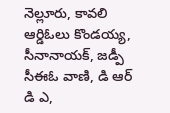నెల్లూరు, కావలి ఆర్డిఓలు కొండయ్య, సీనానాయక్, జడ్పీ సీఈఓ వాణి, డి ఆర్ డి ఎ,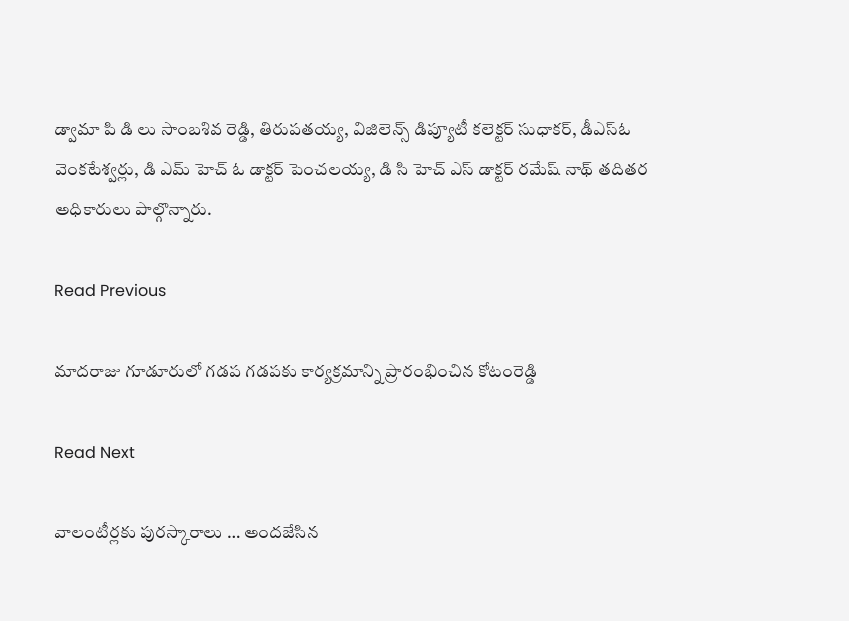డ్వామా పి డి లు సాంబశివ రెడ్డి, తిరుపతయ్య, విజిలెన్స్ డిప్యూటీ కలెక్టర్ సుధాకర్, డీఎస్ఓ వెంకటేశ్వర్లు, డి ఎమ్ హెచ్ ఓ డాక్టర్ పెంచలయ్య, డి సి హెచ్ ఎస్ డాక్టర్ రమేష్ నాథ్ తదితర అధికారులు పాల్గొన్నారు.

Read Previous

మాదరాజు గూడూరులో గడప గడపకు కార్యక్రమాన్ని ప్రారంభించిన కోటంరెడ్డి

Read Next

వాలంటీర్లకు పురస్కారాలు … అందజేసిన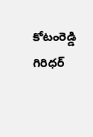కోటంరెడ్డి గిరిధర్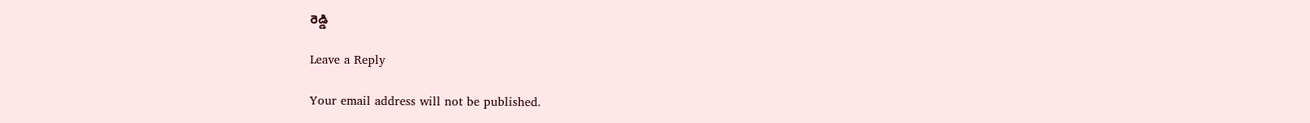రెడ్డి

Leave a Reply

Your email address will not be published.